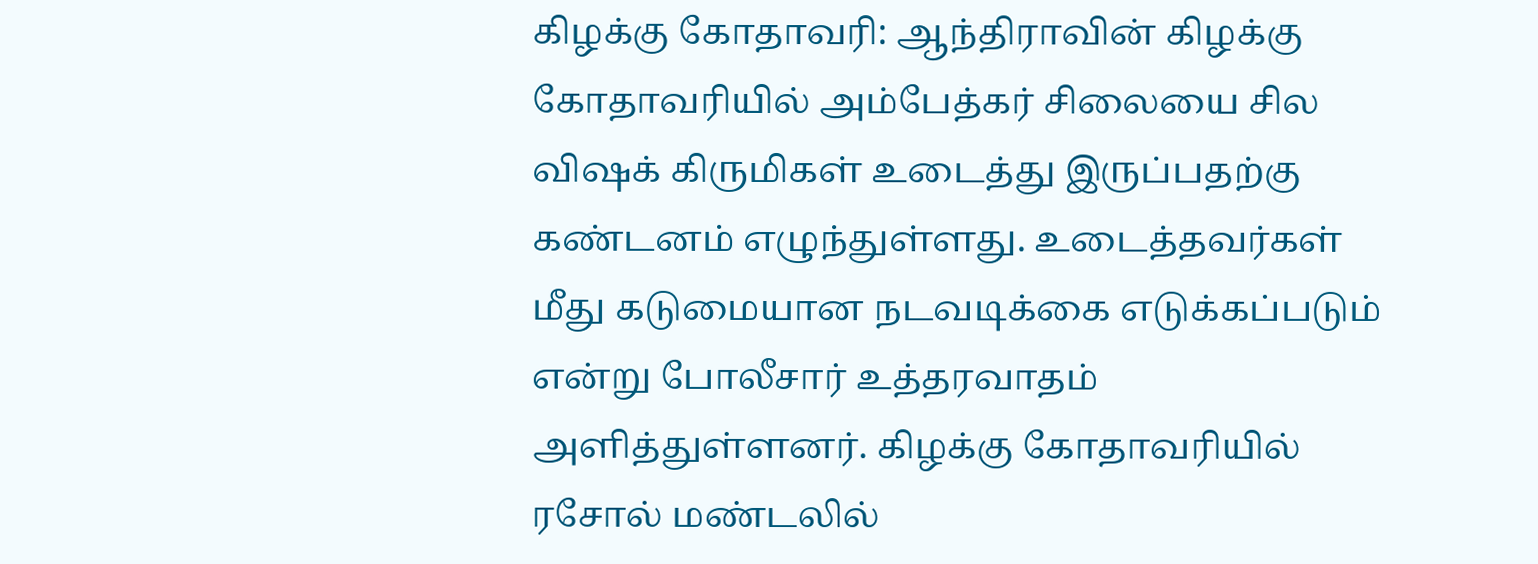கிழக்கு கோதாவரி: ஆந்திராவின் கிழக்கு கோதாவரியில் அம்பேத்கர் சிலையை சில விஷக் கிருமிகள் உடைத்து இருப்பதற்கு கண்டனம் எழுந்துள்ளது. உடைத்தவர்கள் மீது கடுமையான நடவடிக்கை எடுக்கப்படும் என்று போலீசார் உத்தரவாதம் அளித்துள்ளனர். கிழக்கு கோதாவரியில் ரசோல் மண்டலில்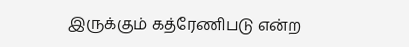இருக்கும் கத்ரேணிபடு என்ற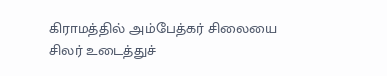கிராமத்தில் அம்பேத்கர் சிலையை சிலர் உடைத்துச்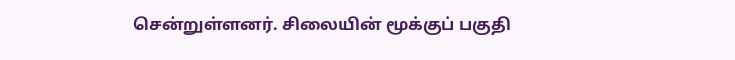சென்றுள்ளனர். சிலையின் மூக்குப் பகுதி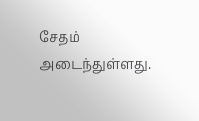சேதம் அடைந்துள்ளது.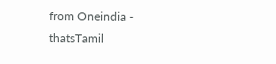from Oneindia - thatsTamil